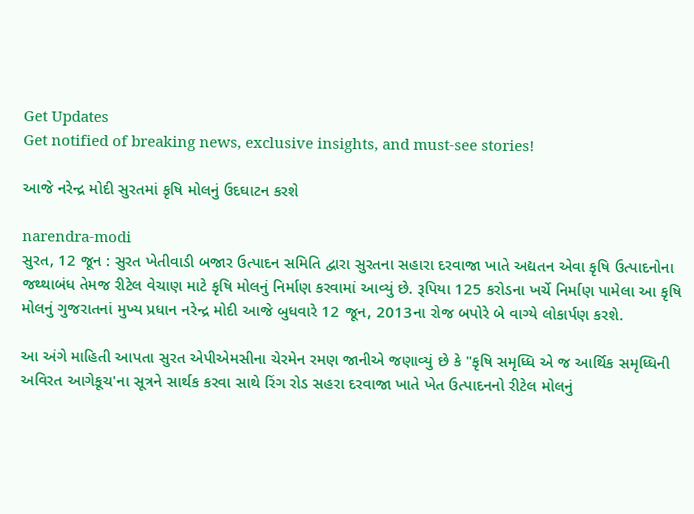Get Updates
Get notified of breaking news, exclusive insights, and must-see stories!

આજે નરેન્દ્ર મોદી સુરતમાં કૃષિ મોલનું ઉદઘાટન કરશે

narendra-modi
સુરત, 12 જૂન : સુરત ખેતીવાડી બજાર ઉત્પાદન સમિતિ દ્વારા સુરતના સહારા દરવાજા ખાતે અદ્યતન એવા કૃષિ ઉત્પાદનોના જથ્થાબંધ તેમજ રીટેલ વેચાણ માટે કૃષિ મોલનું નિર્માણ કરવામાં આવ્યું છે. રૂપિયા 125 કરોડના ખર્ચે નિર્માણ પામેલા આ કૃષિ મોલનું ગુજરાતનાં મુખ્ય પ્રધાન નરેન્દ્ર મોદી આજે બુધવારે 12 જૂન, 2013ના રોજ બપોરે બે વાગ્યે લોકાર્પણ કરશે.

આ અંગે માહિતી આપતા સુરત એપીએમસીના ચેરમેન રમણ જાનીએ જણાવ્યું છે કે "કૃષિ સમૃધ્ધિ એ જ આર્થિ‌ક સમૃધ્ધિની અવિરત આગેકૂચ'ના સૂત્રને સાર્થક કરવા સાથે રિંગ રોડ સહરા દરવાજા ખાતે ખેત ઉત્પાદનનો રીટેલ મોલનું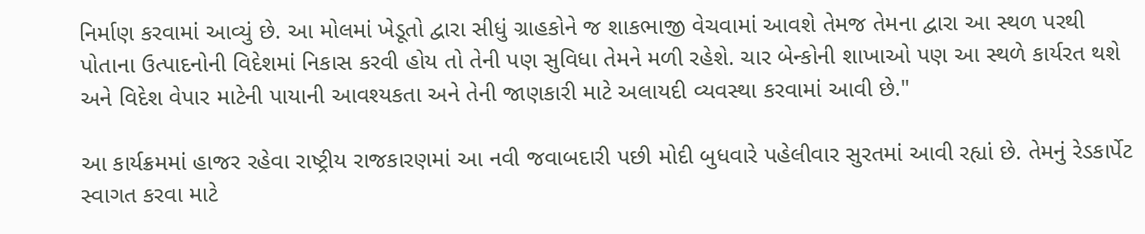નિર્માણ કરવામાં આવ્યું છે. આ મોલમાં ખેડૂતો દ્વારા સીધું ગ્રાહકોને જ શાકભાજી વેચવામાં આવશે તેમજ તેમના દ્વારા આ સ્થળ પરથી પોતાના ઉત્પાદનોની વિદેશમાં નિકાસ કરવી હોય તો તેની પણ સુવિધા તેમને મળી રહેશે. ચાર બેન્કોની શાખાઓ પણ આ સ્થળે કાર્યરત થશે અને વિદેશ વેપાર માટેની પાયાની આવશ્યકતા અને તેની જાણકારી માટે અલાયદી વ્યવસ્થા કરવામાં આવી છે."

આ કાર્યક્રમમાં હાજર રહેવા રાષ્ટ્રીય રાજકારણમાં આ નવી જવાબદારી પછી મોદી બુધવારે પહેલીવાર સુરતમાં આવી રહ્યાં છે. તેમનું રેડકાર્પેટ સ્વાગત કરવા માટે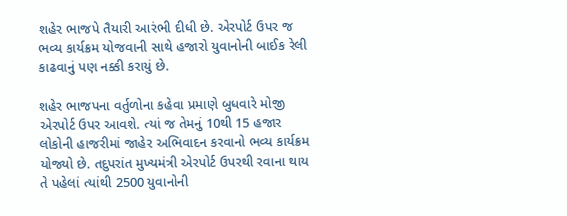શહેર ભાજપે તૈયારી આરંભી દીધી છે. એરપોર્ટ ઉપર જ ભવ્ય કાર્યક્રમ યોજવાની સાથે હજારો યુવાનોની બાઈક રેલી કાઢવાનું પણ નક્કી કરાયું છે.

શહેર ભાજપના વર્તુળોના કહેવા પ્રમાણે બુધવારે મોજી એરપોર્ટ ઉપર આવશે. ત્યાં જ તેમનું 10થી 15 હજાર લોકોની હાજરીમાં જાહેર અભિવાદન કરવાનો ભવ્ય કાર્યક્રમ યોજ્યો છે. તદુપરાંત મુખ્યમંત્રી એરપોર્ટ ઉપરથી રવાના થાય તે પહેલાં ત્યાંથી 2500 યુવાનોની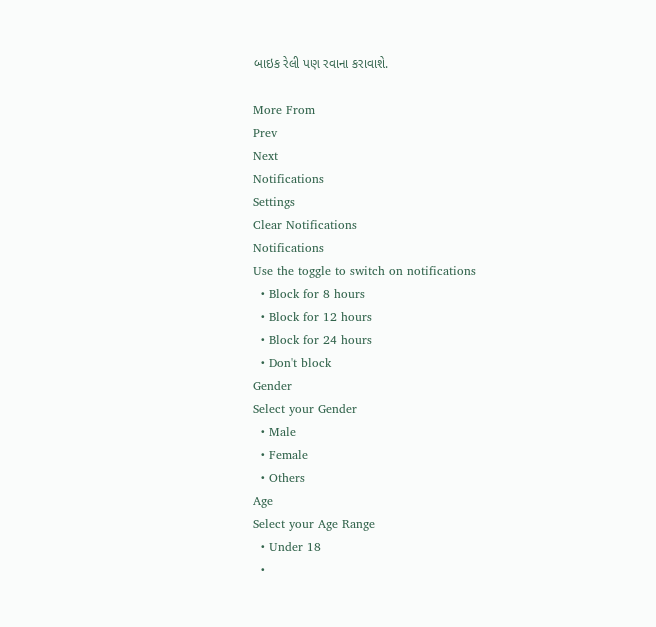બાઇક રેલી પણ રવાના કરાવાશે.

More From
Prev
Next
Notifications
Settings
Clear Notifications
Notifications
Use the toggle to switch on notifications
  • Block for 8 hours
  • Block for 12 hours
  • Block for 24 hours
  • Don't block
Gender
Select your Gender
  • Male
  • Female
  • Others
Age
Select your Age Range
  • Under 18
  •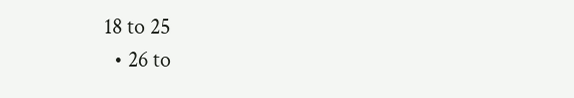18 to 25
  • 26 to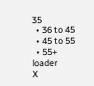35
  • 36 to 45
  • 45 to 55
  • 55+
loader
X